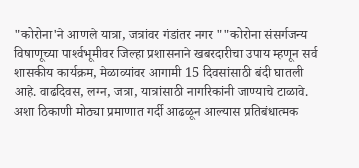"कोरोना'ने आणले यात्रा, जत्रांवर गंडांतर नगर ""कोरोना संसर्गजन्य विषाणूच्या पार्श्‍वभूमीवर जिल्हा प्रशासनाने खबरदारीचा उपाय म्हणून सर्व शासकीय कार्यक्रम, मेळाव्यांवर आगामी 15 दिवसांसाठी बंदी घातली आहे. वाढदिवस, लग्न, जत्रा, यात्रांसाठी नागरिकांनी जाण्याचे टाळावे. अशा ठिकाणी मोठ्या प्रमाणात गर्दी आढळून आल्यास प्रतिबंधात्मक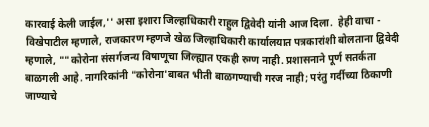कारवाई केली जाईल,'' असा इशारा जिल्हाधिकारी राहुल द्विवेदी यांनी आज दिला.  हेही वाचा - विखेपाटील म्हणाले, राजकारण म्हणजे खेळ जिल्हाधिकारी कार्यालयात पत्रकारांशी बोलताना द्विवेदी म्हणाले, ""कोरोना संसर्गजन्य विषाणूचा जिल्ह्यात एकही रुग्ण नाही. प्रशासनाने पूर्ण सतर्कता बाळगली आहे. नागरिकांनी "कोरोना'बाबत भीती बाळगण्याची गरज नाही; परंतु गर्दीच्या ठिकाणी जाण्याचे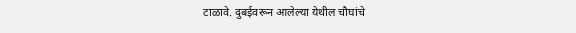टाळावे. दुबईवरून आलेल्या येथील चौघांचे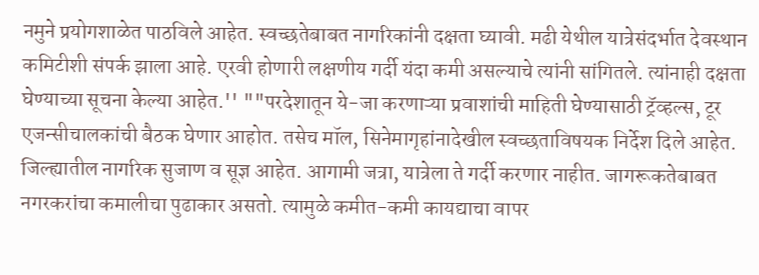नमुने प्रयोगशाळेत पाठविले आहेत. स्वच्छतेबाबत नागरिकांनी दक्षता घ्यावी. मढी येथील यात्रेसंदर्भात देवस्थान कमिटीशी संपर्क झाला आहे. एरवी होणारी लक्षणीय गर्दी यंदा कमी असल्याचे त्यांनी सांगितले. त्यांनाही दक्षता घेण्याच्या सूचना केल्या आहेत.'' ""परदेशातून ये-जा करणाऱ्या प्रवाशांची माहिती घेण्यासाठी ट्रॅव्हल्स, टूर एजन्सीचालकांची बैठक घेणार आहोत. तसेच मॉल, सिनेमागृहांनादेखील स्वच्छताविषयक निर्देश दिले आहेत. जिल्ह्यातील नागरिक सुजाण व सूज्ञ आहेत. आगामी जत्रा, यात्रेला ते गर्दी करणार नाहीत. जागरूकतेबाबत नगरकरांचा कमालीचा पुढाकार असतो. त्यामुळे कमीत-कमी कायद्याचा वापर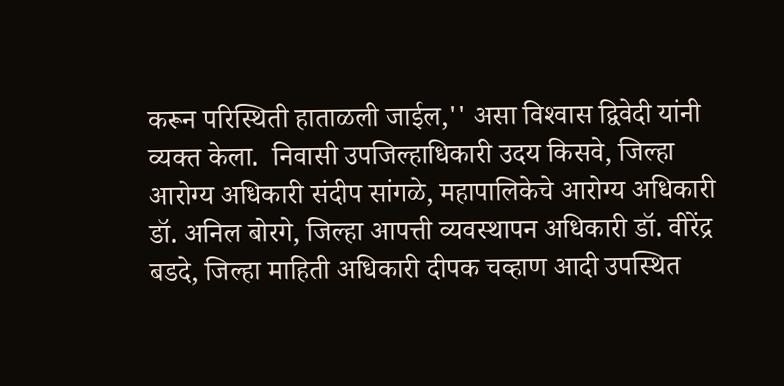करून परिस्थिती हाताळली जाईल,'' असा विश्‍वास द्विवेदी यांनी व्यक्त केला.  निवासी उपजिल्हाधिकारी उदय किसवे, जिल्हा आरोग्य अधिकारी संदीप सांगळे, महापालिकेचे आरोग्य अधिकारी डॉ. अनिल बोरगे, जिल्हा आपत्ती व्यवस्थापन अधिकारी डॉ. वीरेंद्र बडदे, जिल्हा माहिती अधिकारी दीपक चव्हाण आदी उपस्थित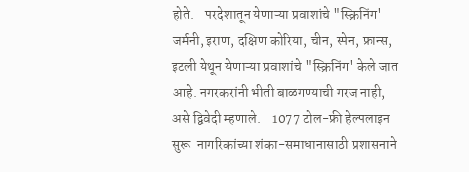होते.    परदेशातून येणाऱ्या प्रवाशांचे "स्क्रिनिंग'  जर्मनी, इराण, दक्षिण कोरिया, चीन, स्पेन, फ्रान्स, इटली येथून येणाऱ्या प्रवाशांचे "स्क्रिनिंग' केले जात आहे. नगरकरांनी भीती बाळगण्याची गरज नाही, असे द्विवेदी म्हणाले.    1077 टोल-फ्री हेल्पलाइन सुरू  नागरिकांच्या शंका-समाधानासाठी प्रशासनाने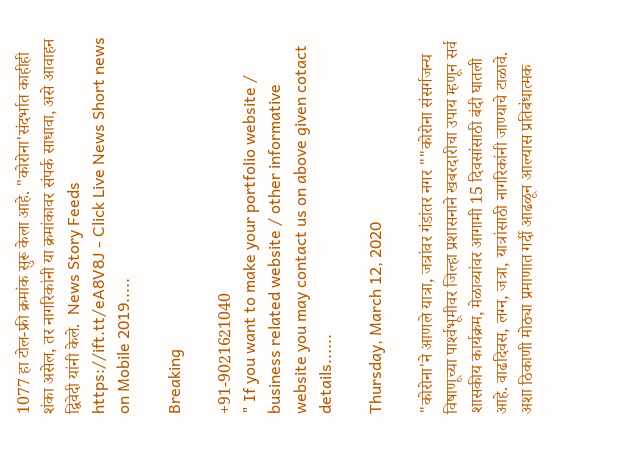1077 हा टोल-फ्री क्रमांक सुरू केला आहे. "कोरोना'संदर्भात काहीही शंका असेल, तर नागरिकांनी या क्रमांकावर संपर्क साधावा, असे आवाहन द्विवेदी यांनी केले.  News Story Feeds https://ift.tt/eA8V8J - Click Live News Short news on Mobile 2019.....

Breaking

+91-9021621040
" If you want to make your portfolio website / business related website / other informative website you may contact us on above given cotact details......

Thursday, March 12, 2020

"कोरोना'ने आणले यात्रा, जत्रांवर गंडांतर नगर ""कोरोना संसर्गजन्य विषाणूच्या पार्श्‍वभूमीवर जिल्हा प्रशासनाने खबरदारीचा उपाय म्हणून सर्व शासकीय कार्यक्रम, मेळाव्यांवर आगामी 15 दिवसांसाठी बंदी घातली आहे. वाढदिवस, लग्न, जत्रा, यात्रांसाठी नागरिकांनी जाण्याचे टाळावे. अशा ठिकाणी मोठ्या प्रमाणात गर्दी आढळून आल्यास प्रतिबंधात्मक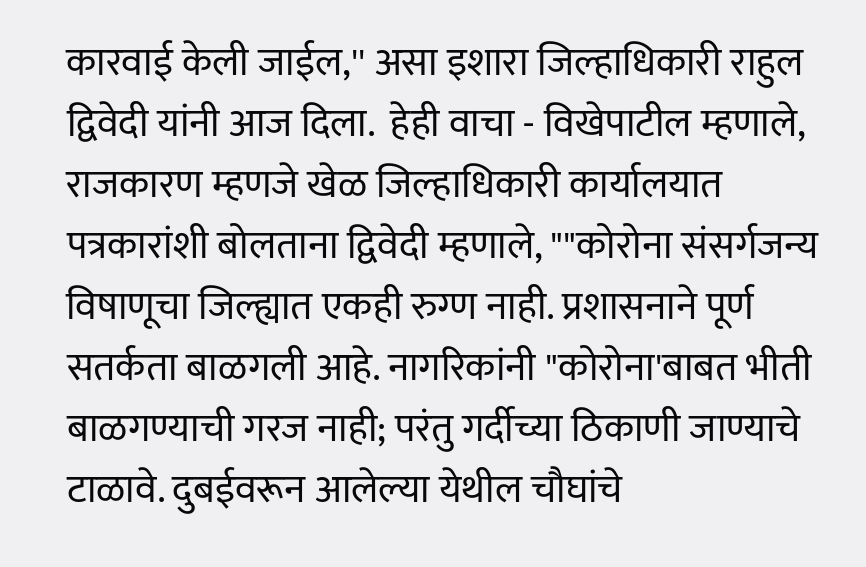कारवाई केली जाईल,'' असा इशारा जिल्हाधिकारी राहुल द्विवेदी यांनी आज दिला.  हेही वाचा - विखेपाटील म्हणाले, राजकारण म्हणजे खेळ जिल्हाधिकारी कार्यालयात पत्रकारांशी बोलताना द्विवेदी म्हणाले, ""कोरोना संसर्गजन्य विषाणूचा जिल्ह्यात एकही रुग्ण नाही. प्रशासनाने पूर्ण सतर्कता बाळगली आहे. नागरिकांनी "कोरोना'बाबत भीती बाळगण्याची गरज नाही; परंतु गर्दीच्या ठिकाणी जाण्याचे टाळावे. दुबईवरून आलेल्या येथील चौघांचे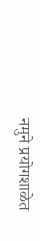नमुने प्रयोगशाळेत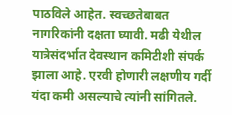पाठविले आहेत. स्वच्छतेबाबत नागरिकांनी दक्षता घ्यावी. मढी येथील यात्रेसंदर्भात देवस्थान कमिटीशी संपर्क झाला आहे. एरवी होणारी लक्षणीय गर्दी यंदा कमी असल्याचे त्यांनी सांगितले.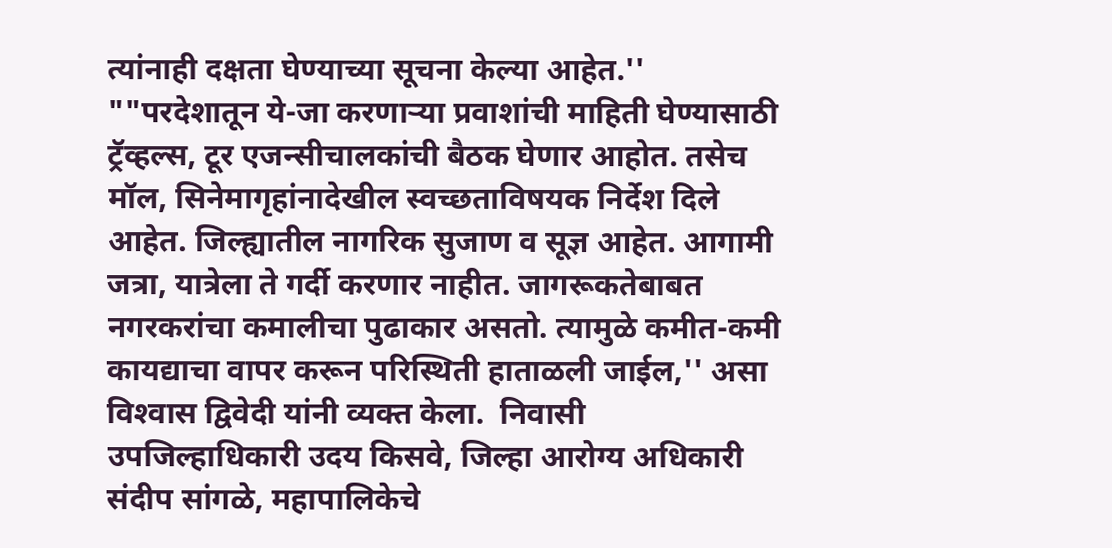त्यांनाही दक्षता घेण्याच्या सूचना केल्या आहेत.'' ""परदेशातून ये-जा करणाऱ्या प्रवाशांची माहिती घेण्यासाठी ट्रॅव्हल्स, टूर एजन्सीचालकांची बैठक घेणार आहोत. तसेच मॉल, सिनेमागृहांनादेखील स्वच्छताविषयक निर्देश दिले आहेत. जिल्ह्यातील नागरिक सुजाण व सूज्ञ आहेत. आगामी जत्रा, यात्रेला ते गर्दी करणार नाहीत. जागरूकतेबाबत नगरकरांचा कमालीचा पुढाकार असतो. त्यामुळे कमीत-कमी कायद्याचा वापर करून परिस्थिती हाताळली जाईल,'' असा विश्‍वास द्विवेदी यांनी व्यक्त केला.  निवासी उपजिल्हाधिकारी उदय किसवे, जिल्हा आरोग्य अधिकारी संदीप सांगळे, महापालिकेचे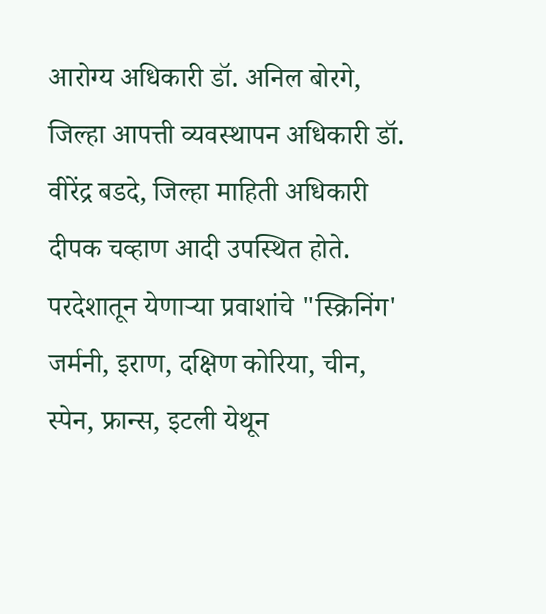आरोग्य अधिकारी डॉ. अनिल बोरगे, जिल्हा आपत्ती व्यवस्थापन अधिकारी डॉ. वीरेंद्र बडदे, जिल्हा माहिती अधिकारी दीपक चव्हाण आदी उपस्थित होते.    परदेशातून येणाऱ्या प्रवाशांचे "स्क्रिनिंग'  जर्मनी, इराण, दक्षिण कोरिया, चीन, स्पेन, फ्रान्स, इटली येथून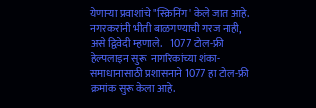येणाऱ्या प्रवाशांचे "स्क्रिनिंग' केले जात आहे. नगरकरांनी भीती बाळगण्याची गरज नाही, असे द्विवेदी म्हणाले.    1077 टोल-फ्री हेल्पलाइन सुरू  नागरिकांच्या शंका-समाधानासाठी प्रशासनाने 1077 हा टोल-फ्री क्रमांक सुरू केला आहे.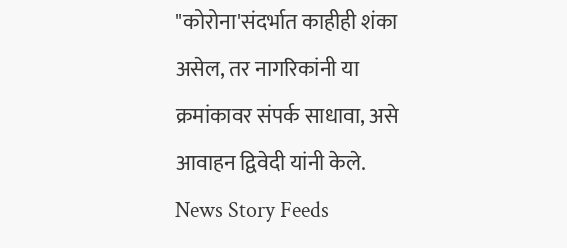"कोरोना'संदर्भात काहीही शंका असेल, तर नागरिकांनी या क्रमांकावर संपर्क साधावा, असे आवाहन द्विवेदी यांनी केले.  News Story Feeds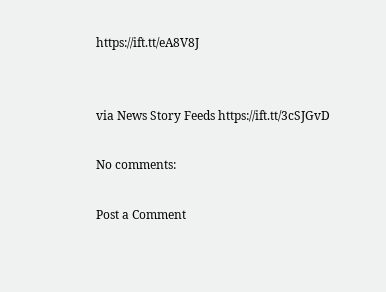https://ift.tt/eA8V8J


via News Story Feeds https://ift.tt/3cSJGvD

No comments:

Post a Comment